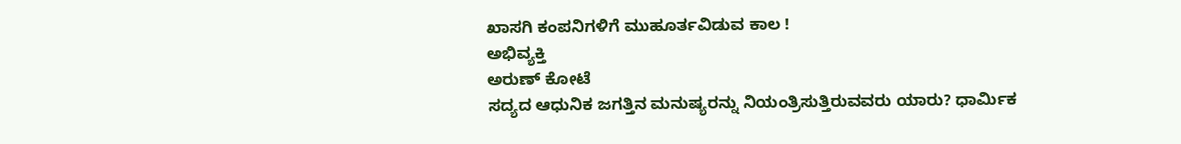ಖಾಸಗಿ ಕಂಪನಿಗಳಿಗೆ ಮುಹೂರ್ತವಿಡುವ ಕಾಲ !
ಅಭಿವ್ಯಕ್ತಿ
ಅರುಣ್ ಕೋಟೆ
ಸದ್ಯದ ಆಧುನಿಕ ಜಗತ್ತಿನ ಮನುಷ್ಯರನ್ನು ನಿಯಂತ್ರಿಸುತ್ತಿರುವವರು ಯಾರು? ಧಾರ್ಮಿಕ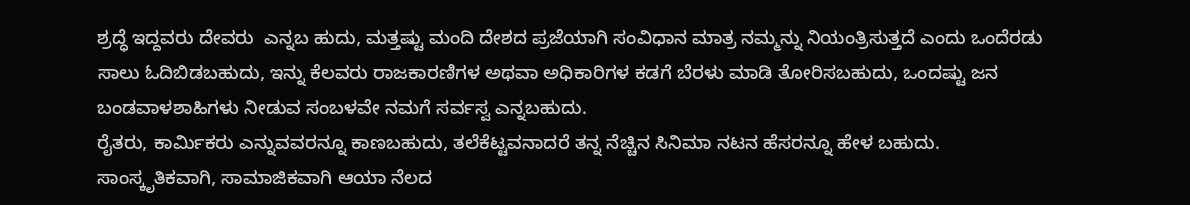ಶ್ರದ್ಧೆ ಇದ್ದವರು ದೇವರು  ಎನ್ನಬ ಹುದು, ಮತ್ತಷ್ಟು ಮಂದಿ ದೇಶದ ಪ್ರಜೆಯಾಗಿ ಸಂವಿಧಾನ ಮಾತ್ರ ನಮ್ಮನ್ನು ನಿಯಂತ್ರಿಸುತ್ತದೆ ಎಂದು ಒಂದೆರಡು ಸಾಲು ಓದಿಬಿಡಬಹುದು, ಇನ್ನು ಕೆಲವರು ರಾಜಕಾರಣಿಗಳ ಅಥವಾ ಅಧಿಕಾರಿಗಳ ಕಡಗೆ ಬೆರಳು ಮಾಡಿ ತೋರಿಸಬಹುದು, ಒಂದಷ್ಟು ಜನ ಬಂಡವಾಳಶಾಹಿಗಳು ನೀಡುವ ಸಂಬಳವೇ ನಮಗೆ ಸರ್ವಸ್ವ ಎನ್ನಬಹುದು.
ರೈತರು, ಕಾರ್ಮಿಕರು ಎನ್ನುವವರನ್ನೂ ಕಾಣಬಹುದು, ತಲೆಕೆಟ್ಟವನಾದರೆ ತನ್ನ ನೆಚ್ಚಿನ ಸಿನಿಮಾ ನಟನ ಹೆಸರನ್ನೂ ಹೇಳ ಬಹುದು. ಸಾಂಸ್ಕೃತಿಕವಾಗಿ, ಸಾಮಾಜಿಕವಾಗಿ ಆಯಾ ನೆಲದ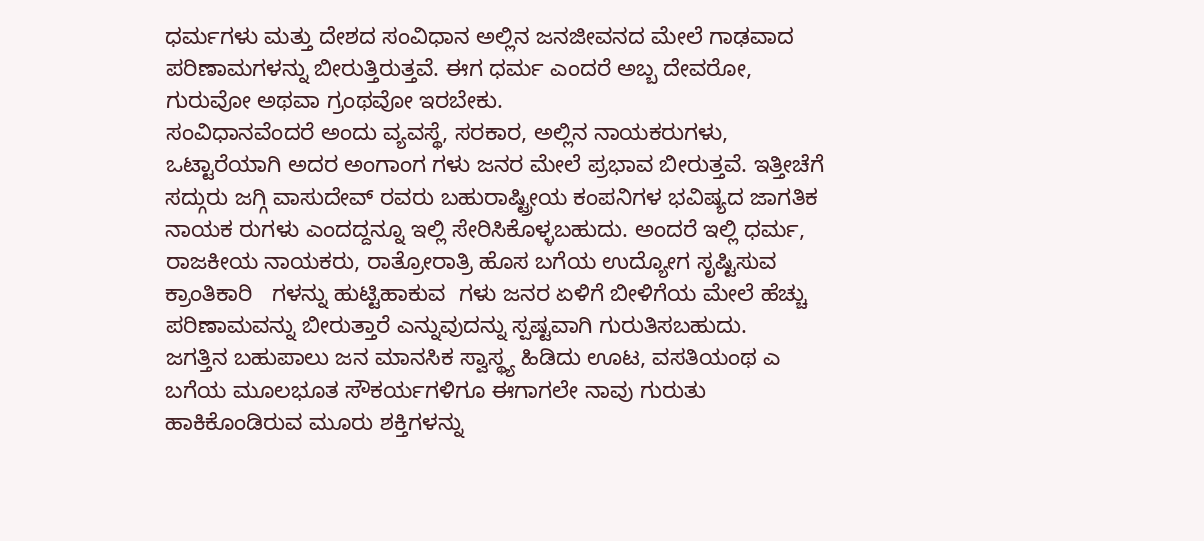ಧರ್ಮಗಳು ಮತ್ತು ದೇಶದ ಸಂವಿಧಾನ ಅಲ್ಲಿನ ಜನಜೀವನದ ಮೇಲೆ ಗಾಢವಾದ ಪರಿಣಾಮಗಳನ್ನು ಬೀರುತ್ತಿರುತ್ತವೆ. ಈಗ ಧರ್ಮ ಎಂದರೆ ಅಬ್ಬ ದೇವರೋ, ಗುರುವೋ ಅಥವಾ ಗ್ರಂಥವೋ ಇರಬೇಕು.
ಸಂವಿಧಾನವೆಂದರೆ ಅಂದು ವ್ಯವಸ್ಥೆ, ಸರಕಾರ, ಅಲ್ಲಿನ ನಾಯಕರುಗಳು, ಒಟ್ಟಾರೆಯಾಗಿ ಅದರ ಅಂಗಾಂಗ ಗಳು ಜನರ ಮೇಲೆ ಪ್ರಭಾವ ಬೀರುತ್ತವೆ. ಇತ್ತೀಚೆಗೆ ಸದ್ಗುರು ಜಗ್ಗಿ ವಾಸುದೇವ್ ರವರು ಬಹುರಾಷ್ಟ್ರೀಯ ಕಂಪನಿಗಳ ಭವಿಷ್ಯದ ಜಾಗತಿಕ ನಾಯಕ ರುಗಳು ಎಂದದ್ದನ್ನೂ ಇಲ್ಲಿ ಸೇರಿಸಿಕೊಳ್ಳಬಹುದು. ಅಂದರೆ ಇಲ್ಲಿ ಧರ್ಮ, ರಾಜಕೀಯ ನಾಯಕರು, ರಾತ್ರೋರಾತ್ರಿ ಹೊಸ ಬಗೆಯ ಉದ್ಯೋಗ ಸೃಷ್ಟಿಸುವ ಕ್ರಾಂತಿಕಾರಿ   ಗಳನ್ನು ಹುಟ್ಟಿಹಾಕುವ  ಗಳು ಜನರ ಏಳಿಗೆ ಬೀಳಿಗೆಯ ಮೇಲೆ ಹೆಚ್ಚು ಪರಿಣಾಮವನ್ನು ಬೀರುತ್ತಾರೆ ಎನ್ನುವುದನ್ನು ಸ್ಪಷ್ಟವಾಗಿ ಗುರುತಿಸಬಹುದು.
ಜಗತ್ತಿನ ಬಹುಪಾಲು ಜನ ಮಾನಸಿಕ ಸ್ವಾಸ್ಥ್ಯ ಹಿಡಿದು ಊಟ, ವಸತಿಯಂಥ ಎ ಬಗೆಯ ಮೂಲಭೂತ ಸೌಕರ್ಯಗಳಿಗೂ ಈಗಾಗಲೇ ನಾವು ಗುರುತು ಹಾಕಿಕೊಂಡಿರುವ ಮೂರು ಶಕ್ತಿಗಳನ್ನು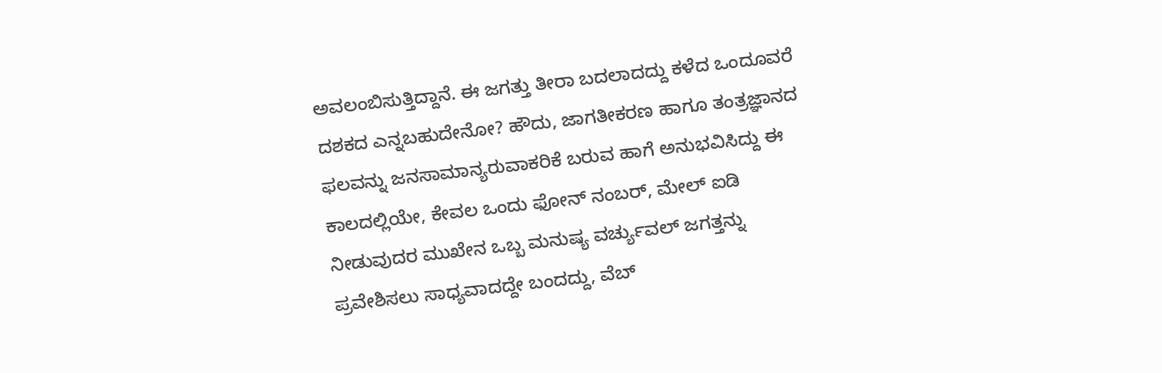ಅವಲಂಬಿಸುತ್ತಿದ್ದಾನೆ. ಈ ಜಗತ್ತು ತೀರಾ ಬದಲಾದದ್ದು ಕಳೆದ ಒಂದೂವರೆ ದಶಕದ ಎನ್ನಬಹುದೇನೋ? ಹೌದು, ಜಾಗತೀಕರಣ ಹಾಗೂ ತಂತ್ರಜ್ಞಾನದ ಫಲವನ್ನು ಜನಸಾಮಾನ್ಯರುವಾಕರಿಕೆ ಬರುವ ಹಾಗೆ ಅನುಭವಿಸಿದ್ದು ಈ ಕಾಲದಲ್ಲಿಯೇ, ಕೇವಲ ಒಂದು ಫೋನ್ ನಂಬರ್, ಮೇಲ್ ಐಡಿ ನೀಡುವುದರ ಮುಖೇನ ಒಬ್ಬ ಮನುಷ್ಯ ವರ್ಚ್ಯುವಲ್ ಜಗತ್ತನ್ನು ಪ್ರವೇಶಿಸಲು ಸಾಧ್ಯವಾದದ್ದೇ ಬಂದದ್ದು, ವೆಬ್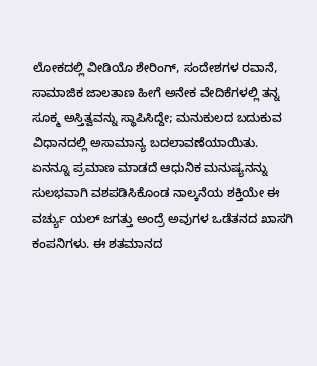ಲೋಕದಲ್ಲಿ ವೀಡಿಯೊ ಶೇರಿಂಗ್, ಸಂದೇಶಗಳ ರವಾನೆ, ಸಾಮಾಜಿಕ ಜಾಲತಾಣ ಹೀಗೆ ಅನೇಕ ವೇದಿಕೆಗಳಲ್ಲಿ ತನ್ನ ಸೂಕ್ಮ ಅಸ್ತಿತ್ವವನ್ನು ಸ್ಥಾಪಿಸಿದ್ದೇ; ಮನುಕುಲದ ಬದುಕುವ ವಿಧಾನದಲ್ಲಿ ಅಸಾಮಾನ್ಯ ಬದಲಾವಣೆಯಾಯಿತು.
ಏನನ್ನೂ ಪ್ರಮಾಣ ಮಾಡದೆ ಆಧುನಿಕ ಮನುಷ್ಯನನ್ನು ಸುಲಭವಾಗಿ ವಶಪಡಿಸಿಕೊಂಡ ನಾಲ್ಕನೆಯ ಶಕ್ತಿಯೇ ಈ ವರ್ಚ್ಯು ಯಲ್ ಜಗತ್ತು ಅಂದ್ರೆ ಅವುಗಳ ಒಡೆತನದ ಖಾಸಗಿ ಕಂಪನಿಗಳು. ಈ ಶತಮಾನದ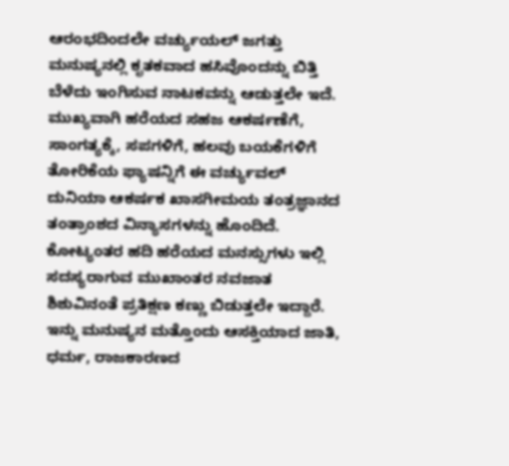ಆರಂಭದಿಂದಲೇ ವರ್ಚ್ಯುಯಲ್ ಜಗತ್ತು ಮನುಷ್ಯನಲ್ಲಿ ಕೃತಕವಾದ ಹಸಿವೊಂದನ್ನು ಬಿತ್ತಿ ಬೆಳೆದು ಇಂಗಿಸುವ ನಾಟಕವನ್ನು ಆಡುತ್ತಲೇ ಇದೆ. ಮುಖ್ಯವಾಗಿ ಹರೆಯದ ಸಹಜ ಆಕರ್ಷಣೆಗೆ, ಸಾಂಗತ್ಯಕ್ಕೆ, ಸಪಗಳಿಗೆ, ಹಲವು ಬಯಕೆಗಳಿಗೆ ತೋರಿಕೆಯ ಫ್ಯಾಷನ್ನಿಗೆ ಈ ವರ್ಚ್ಯುವಲ್ ದುನಿಯಾ ಆಕರ್ಷಕ ಖಾಸಗೀಮಯ ತಂತ್ರಜ್ಞಾನದ ತಂತ್ರಾಂಶದ ವಿನ್ಯಾಸಗಳನ್ನು ಹೊಂದಿದೆ.
ಕೋಟ್ಯಂತರ ಹದಿ ಹರೆಯದ ಮನಸ್ಸುಗಳು ಇಲ್ಲಿ ಸದಸ್ಯರಾಗುವ ಮುಖಾಂತರ ನವಜಾತ ಶಿಶುವಿನಂತೆ ಪ್ರತಿಕ್ಷಣ ಕಣ್ಣು ಬಿಡುತ್ತಲೇ ಇದ್ದಾರೆ. ಇನ್ನು ಮನುಷ್ಯನ ಮತ್ತೊಂದು ಆಸಕ್ತಿಯಾದ ಜಾತಿ, ಧರ್ಮ, ರಾಜಕಾರಣದ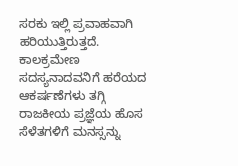ಸರಕು ಇಲ್ಲಿ ಪ್ರವಾಹವಾಗಿ ಹರಿಯುತ್ತಿರುತ್ತದೆ. ಕಾಲಕ್ರಮೇಣ ಸದಸ್ಯನಾದವನಿಗೆ ಹರೆಯದ ಆಕರ್ಷಣೆಗಳು ತಗ್ಗಿ ರಾಜಕೀಯ ಪ್ರಜ್ಞೆಯ ಹೊಸ ಸೆಳೆತಗಳಿಗೆ ಮನಸ್ಸನ್ನು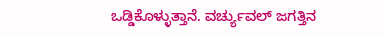ಒಡ್ಡಿಕೊಳ್ಳುತ್ತಾನೆ. ವರ್ಚ್ಯುವಲ್ ಜಗತ್ತಿನ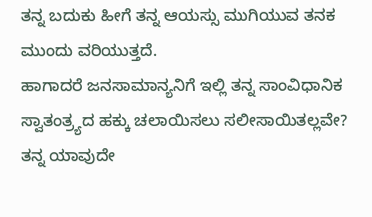ತನ್ನ ಬದುಕು ಹೀಗೆ ತನ್ನ ಆಯಸ್ಸು ಮುಗಿಯುವ ತನಕ ಮುಂದು ವರಿಯುತ್ತದೆ.
ಹಾಗಾದರೆ ಜನಸಾಮಾನ್ಯನಿಗೆ ಇಲ್ಲಿ ತನ್ನ ಸಾಂವಿಧಾನಿಕ ಸ್ವಾತಂತ್ರ್ಯದ ಹಕ್ಕು ಚಲಾಯಿಸಲು ಸಲೀಸಾಯಿತಲ್ಲವೇ? ತನ್ನ ಯಾವುದೇ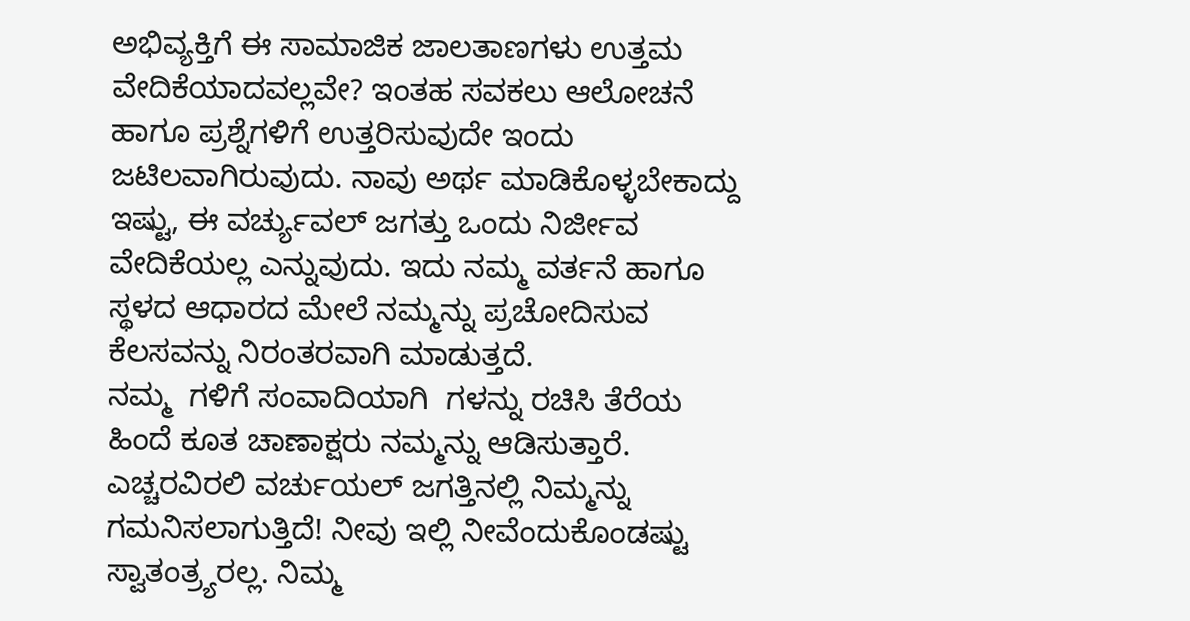ಅಭಿವ್ಯಕ್ತಿಗೆ ಈ ಸಾಮಾಜಿಕ ಜಾಲತಾಣಗಳು ಉತ್ತಮ ವೇದಿಕೆಯಾದವಲ್ಲವೇ? ಇಂತಹ ಸವಕಲು ಆಲೋಚನೆ ಹಾಗೂ ಪ್ರಶ್ನೆಗಳಿಗೆ ಉತ್ತರಿಸುವುದೇ ಇಂದು ಜಟಿಲವಾಗಿರುವುದು. ನಾವು ಅರ್ಥ ಮಾಡಿಕೊಳ್ಳಬೇಕಾದ್ದು ಇಷ್ಟು, ಈ ವರ್ಚ್ಯುವಲ್ ಜಗತ್ತು ಒಂದು ನಿರ್ಜೀವ ವೇದಿಕೆಯಲ್ಲ ಎನ್ನುವುದು. ಇದು ನಮ್ಮ ವರ್ತನೆ ಹಾಗೂ ಸ್ಥಳದ ಆಧಾರದ ಮೇಲೆ ನಮ್ಮನ್ನು ಪ್ರಚೋದಿಸುವ ಕೆಲಸವನ್ನು ನಿರಂತರವಾಗಿ ಮಾಡುತ್ತದೆ.
ನಮ್ಮ  ಗಳಿಗೆ ಸಂವಾದಿಯಾಗಿ  ಗಳನ್ನು ರಚಿಸಿ ತೆರೆಯ ಹಿಂದೆ ಕೂತ ಚಾಣಾಕ್ಷರು ನಮ್ಮನ್ನು ಆಡಿಸುತ್ತಾರೆ. ಎಚ್ಚರವಿರಲಿ ವರ್ಚುಯಲ್ ಜಗತ್ತಿನಲ್ಲಿ ನಿಮ್ಮನ್ನು ಗಮನಿಸಲಾಗುತ್ತಿದೆ! ನೀವು ಇಲ್ಲಿ ನೀವೆಂದುಕೊಂಡಷ್ಟು ಸ್ವಾತಂತ್ರ್ಯರಲ್ಲ. ನಿಮ್ಮ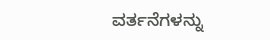ವರ್ತನೆಗಳನ್ನು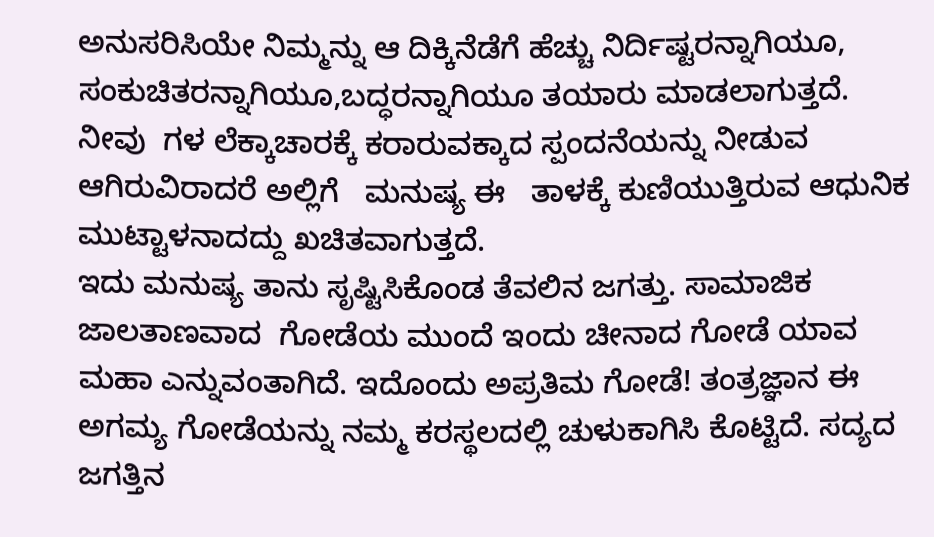ಅನುಸರಿಸಿಯೇ ನಿಮ್ಮನ್ನು ಆ ದಿಕ್ಕಿನೆಡೆಗೆ ಹೆಚ್ಚು ನಿರ್ದಿಷ್ಟರನ್ನಾಗಿಯೂ, ಸಂಕುಚಿತರನ್ನಾಗಿಯೂ,ಬದ್ಧರನ್ನಾಗಿಯೂ ತಯಾರು ಮಾಡಲಾಗುತ್ತದೆ. ನೀವು  ಗಳ ಲೆಕ್ಕಾಚಾರಕ್ಕೆ ಕರಾರುವಕ್ಕಾದ ಸ್ಪಂದನೆಯನ್ನು ನೀಡುವ   ಆಗಿರುವಿರಾದರೆ ಅಲ್ಲಿಗೆ   ಮನುಷ್ಯ ಈ   ತಾಳಕ್ಕೆ ಕುಣಿಯುತ್ತಿರುವ ಆಧುನಿಕ ಮುಟ್ಟಾಳನಾದದ್ದು ಖಚಿತವಾಗುತ್ತದೆ.
ಇದು ಮನುಷ್ಯ ತಾನು ಸೃಷ್ಟಿಸಿಕೊಂಡ ತೆವಲಿನ ಜಗತ್ತು. ಸಾಮಾಜಿಕ ಜಾಲತಾಣವಾದ  ಗೋಡೆಯ ಮುಂದೆ ಇಂದು ಚೀನಾದ ಗೋಡೆ ಯಾವ ಮಹಾ ಎನ್ನುವಂತಾಗಿದೆ. ಇದೊಂದು ಅಪ್ರತಿಮ ಗೋಡೆ! ತಂತ್ರಜ್ಞಾನ ಈ ಅಗಮ್ಯ ಗೋಡೆಯನ್ನು ನಮ್ಮ ಕರಸ್ಥಲದಲ್ಲಿ ಚುಳುಕಾಗಿಸಿ ಕೊಟ್ಟಿದೆ. ಸದ್ಯದ ಜಗತ್ತಿನ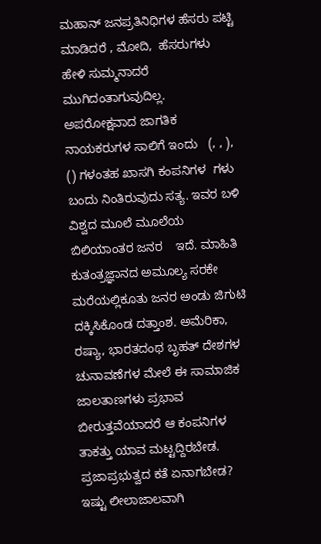ಮಹಾನ್ ಜನಪ್ರತಿನಿಧಿಗಳ ಹೆಸರು ಪಟ್ಟಿ ಮಾಡಿದರೆ , ಮೋದಿ,  ಹೆಸರುಗಳು ಹೇಳಿ ಸುಮ್ಮನಾದರೆ ಮುಗಿದಂತಾಗುವುದಿಲ್ಲ.
ಅಪರೋಕ್ಷವಾದ ಜಾಗತಿಕ ನಾಯಕರುಗಳ ಸಾಲಿಗೆ ಇಂದು   (, , ),   () ಗಳಂತಹ ಖಾಸಗಿ ಕಂಪನಿಗಳ  ಗಳು ಬಂದು ನಿಂತಿರುವುದು ಸತ್ಯ. ಇವರ ಬಳಿ ವಿಶ್ವದ ಮೂಲೆ ಮೂಲೆಯ ಬಿಲಿಯಾಂತರ ಜನರ    ಇದೆ. ಮಾಹಿತಿ ಕುತಂತ್ರಜ್ಞಾನದ ಅಮೂಲ್ಯ ಸರಕೇ ಮರೆಯಲ್ಲಿಕೂತು ಜನರ ಅಂಡು ಜಿಗುಟಿ ದಕ್ಕಿಸಿಕೊಂಡ ದತ್ತಾಂಶ. ಅಮೆರಿಕಾ, ರಷ್ಯಾ, ಭಾರತದಂಥ ಬೃಹತ್ ದೇಶಗಳ ಚುನಾವಣೆಗಳ ಮೇಲೆ ಈ ಸಾಮಾಜಿಕ ಜಾಲತಾಣಗಳು ಪ್ರಭಾವ ಬೀರುತ್ತವೆಯಾದರೆ ಆ ಕಂಪನಿಗಳ ತಾಕತ್ತು ಯಾವ ಮಟ್ಟದ್ದಿರಬೇಡ.
ಪ್ರಜಾಪ್ರಭುತ್ವದ ಕತೆ ಏನಾಗಬೇಡ? ಇಷ್ಟು ಲೀಲಾಜಾಲವಾಗಿ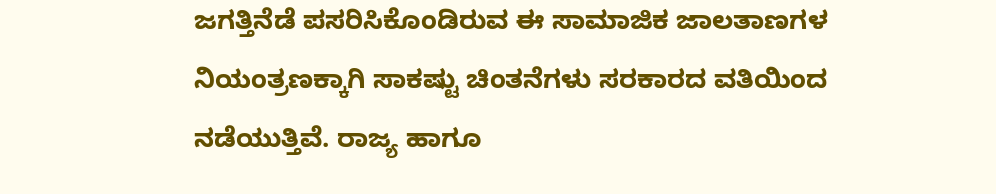ಜಗತ್ತಿನೆಡೆ ಪಸರಿಸಿಕೊಂಡಿರುವ ಈ ಸಾಮಾಜಿಕ ಜಾಲತಾಣಗಳ ನಿಯಂತ್ರಣಕ್ಕಾಗಿ ಸಾಕಷ್ಟು ಚಿಂತನೆಗಳು ಸರಕಾರದ ವತಿಯಿಂದ ನಡೆಯುತ್ತಿವೆ. ರಾಜ್ಯ ಹಾಗೂ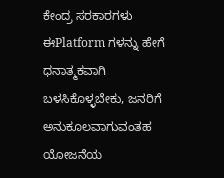ಕೇಂದ್ರ ಸರಕಾರಗಳು ಈPlatform ಗಳನ್ನು ಹೇಗೆ ಧನಾತ್ಮಕವಾಗಿ ಬಳಸಿಕೊಳ್ಳಬೇಕು, ಜನರಿಗೆ ಅನುಕೂಲವಾಗುವಂತಹ ಯೋಜನೆಯ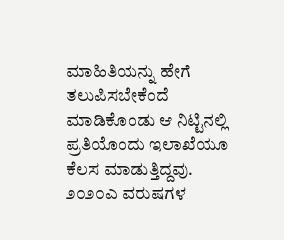ಮಾಹಿತಿಯನ್ನು ಹೇಗೆ ತಲುಪಿಸಬೇಕೆಂದೆ  ಮಾಡಿಕೊಂಡು ಆ ನಿಟ್ಟಿನಲ್ಲಿ ಪ್ರತಿಯೊಂದು ಇಲಾಖೆಯೂ ಕೆಲಸ ಮಾಡುತ್ತಿದ್ದವು.
೨೦೨೦ಎ ವರುಷಗಳ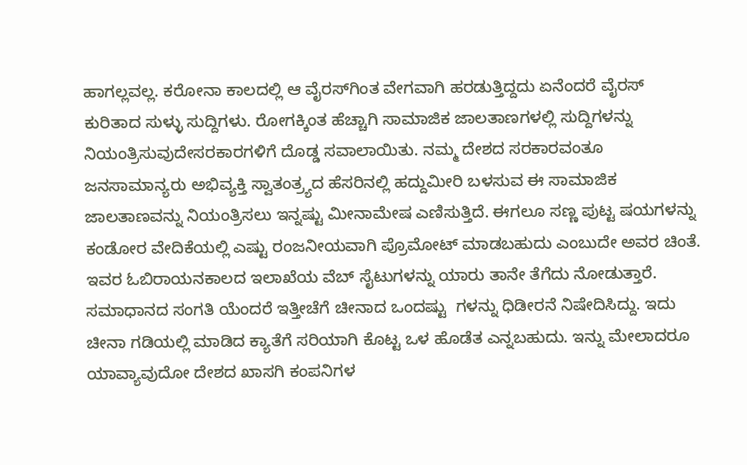ಹಾಗಲ್ಲವಲ್ಲ. ಕರೋನಾ ಕಾಲದಲ್ಲಿ ಆ ವೈರಸ್‌ಗಿಂತ ವೇಗವಾಗಿ ಹರಡುತ್ತಿದ್ದದು ಏನೆಂದರೆ ವೈರಸ್ ಕುರಿತಾದ ಸುಳ್ಳು ಸುದ್ದಿಗಳು. ರೋಗಕ್ಕಿಂತ ಹೆಚ್ಚಾಗಿ ಸಾಮಾಜಿಕ ಜಾಲತಾಣಗಳಲ್ಲಿ ಸುದ್ದಿಗಳನ್ನು ನಿಯಂತ್ರಿಸುವುದೇಸರಕಾರಗಳಿಗೆ ದೊಡ್ಡ ಸವಾಲಾಯಿತು. ನಮ್ಮ ದೇಶದ ಸರಕಾರವಂತೂ ಜನಸಾಮಾನ್ಯರು ಅಭಿವ್ಯಕ್ತಿ ಸ್ವಾತಂತ್ರ್ಯದ ಹೆಸರಿನಲ್ಲಿ ಹದ್ದುಮೀರಿ ಬಳಸುವ ಈ ಸಾಮಾಜಿಕ ಜಾಲತಾಣವನ್ನು ನಿಯಂತ್ರಿಸಲು ಇನ್ನಷ್ಟು ಮೀನಾಮೇಷ ಎಣಿಸುತ್ತಿದೆ. ಈಗಲೂ ಸಣ್ಣ ಪುಟ್ಟ ಷಯಗಳನ್ನು ಕಂಡೋರ ವೇದಿಕೆಯಲ್ಲಿ ಎಷ್ಟು ರಂಜನೀಯವಾಗಿ ಪ್ರೊಮೋಟ್ ಮಾಡಬಹುದು ಎಂಬುದೇ ಅವರ ಚಿಂತೆ.
ಇವರ ಓಬಿರಾಯನಕಾಲದ ಇಲಾಖೆಯ ವೆಬ್ ಸೈಟುಗಳನ್ನು ಯಾರು ತಾನೇ ತೆಗೆದು ನೋಡುತ್ತಾರೆ. ಸಮಾಧಾನದ ಸಂಗತಿ ಯೆಂದರೆ ಇತ್ತೀಚೆಗೆ ಚೀನಾದ ಒಂದಷ್ಟು  ಗಳನ್ನು ಧಿಡೀರನೆ ನಿಷೇದಿಸಿದ್ದು. ಇದು ಚೀನಾ ಗಡಿಯಲ್ಲಿ ಮಾಡಿದ ಕ್ಯಾತೆಗೆ ಸರಿಯಾಗಿ ಕೊಟ್ಟ ಒಳ ಹೊಡೆತ ಎನ್ನಬಹುದು. ಇನ್ನು ಮೇಲಾದರೂ ಯಾವ್ಯಾವುದೋ ದೇಶದ ಖಾಸಗಿ ಕಂಪನಿಗಳ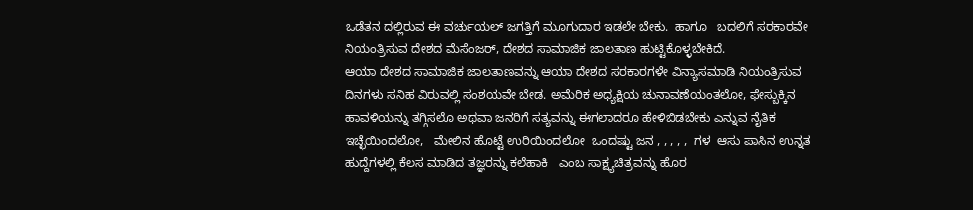ಒಡೆತನ ದಲ್ಲಿರುವ ಈ ವರ್ಚುಯಲ್ ಜಗತ್ತಿಗೆ ಮೂಗುದಾರ ಇಡಲೇ ಬೇಕು.  ಹಾಗೂ   ಬದಲಿಗೆ ಸರಕಾರವೇ ನಿಯಂತ್ರಿಸುವ ದೇಶದ ಮೆಸೆಂಜರ್, ದೇಶದ ಸಾಮಾಜಿಕ ಜಾಲತಾಣ ಹುಟ್ಟಿಕೊಳ್ಳಬೇಕಿದೆ.
ಆಯಾ ದೇಶದ ಸಾಮಾಜಿಕ ಜಾಲತಾಣವನ್ನು ಆಯಾ ದೇಶದ ಸರಕಾರಗಳೇ ವಿನ್ಯಾಸಮಾಡಿ ನಿಯಂತ್ರಿಸುವ ದಿನಗಳು ಸನಿಹ ವಿರುವಲ್ಲಿ ಸಂಶಯವೇ ಬೇಡ. ಅಮೆರಿಕ ಅಧ್ಯಕ್ಷಿಯ ಚುನಾವಣೆಯಂತಲೋ, ಫೇಸ್ಬುಕ್ಕಿನ ಹಾವಳಿಯನ್ನು ತಗ್ಗಿಸಲೊ ಅಥವಾ ಜನರಿಗೆ ಸತ್ಯವನ್ನು ಈಗಲಾದರೂ ಹೇಳಿಬಿಡಬೇಕು ಎನ್ನುವ ನೈತಿಕ ಇಚ್ಛೆಯಿಂದಲೋ,   ಮೇಲಿನ ಹೊಟ್ಟೆ ಉರಿಯಿಂದಲೋ  ಒಂದಷ್ಟು ಜನ , , , , ,  ಗಳ  ಆಸು ಪಾಸಿನ ಉನ್ನತ ಹುದ್ದೆಗಳಲ್ಲಿ ಕೆಲಸ ಮಾಡಿದ ತಜ್ಞರನ್ನು ಕಲೆಹಾಕಿ   ಎಂಬ ಸಾಕ್ಷ್ಯಚಿತ್ರವನ್ನು ಹೊರ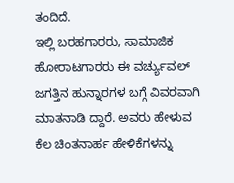ತಂದಿದೆ.
ಇಲ್ಲಿ ಬರಹಗಾರರು, ಸಾಮಾಜಿಕ ಹೋರಾಟಗಾರರು ಈ ವರ್ಚ್ಯುವಲ್ ಜಗತ್ತಿನ ಹುನ್ನಾರಗಳ ಬಗ್ಗೆ ವಿವರವಾಗಿ ಮಾತನಾಡಿ ದ್ದಾರೆ. ಅವರು ಹೇಳುವ ಕೆಲ ಚಿಂತನಾರ್ಹ ಹೇಳಿಕೆಗಳನ್ನು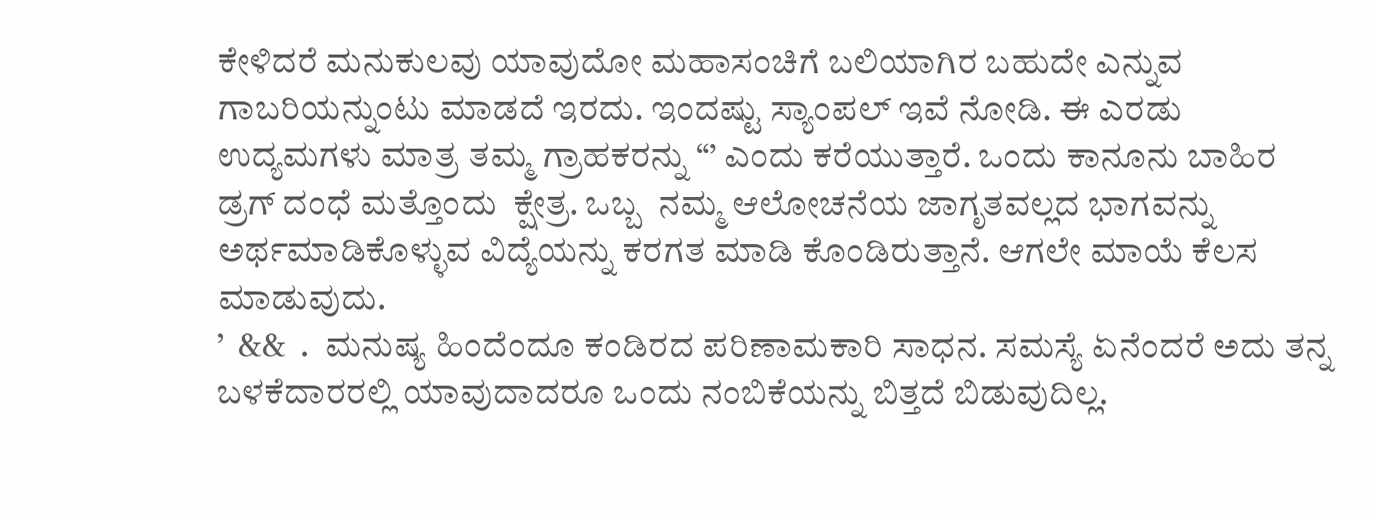ಕೇಳಿದರೆ ಮನುಕುಲವು ಯಾವುದೋ ಮಹಾಸಂಚಿಗೆ ಬಲಿಯಾಗಿರ ಬಹುದೇ ಎನ್ನುವ ಗಾಬರಿಯನ್ನುಂಟು ಮಾಡದೆ ಇರದು. ಇಂದಷ್ಟು ಸ್ಯಾಂಪಲ್ ಇವೆ ನೋಡಿ. ಈ ಎರಡು ಉದ್ಯಮಗಳು ಮಾತ್ರ ತಮ್ಮ ಗ್ರಾಹಕರನ್ನು “’ ಎಂದು ಕರೆಯುತ್ತಾರೆ. ಒಂದು ಕಾನೂನು ಬಾಹಿರ ಡ್ರಗ್ ದಂಧೆ ಮತ್ತೊಂದು  ಕ್ಷೇತ್ರ. ಒಬ್ಬ  ನಮ್ಮ ಆಲೋಚನೆಯ ಜಾಗೃತವಲ್ಲದ ಭಾಗವನ್ನು ಅರ್ಥಮಾಡಿಕೊಳ್ಳುವ ವಿದ್ಯೆಯನ್ನು ಕರಗತ ಮಾಡಿ ಕೊಂಡಿರುತ್ತಾನೆ. ಆಗಲೇ ಮಾಯೆ ಕೆಲಸ ಮಾಡುವುದು.
’  &&  .  ಮನುಷ್ಯ ಹಿಂದೆಂದೂ ಕಂಡಿರದ ಪರಿಣಾಮಕಾರಿ ಸಾಧನ. ಸಮಸ್ಯೆ ಏನೆಂದರೆ ಅದು ತನ್ನ ಬಳಕೆದಾರರಲ್ಲಿ ಯಾವುದಾದರೂ ಒಂದು ನಂಬಿಕೆಯನ್ನು ಬಿತ್ತದೆ ಬಿಡುವುದಿಲ್ಲ.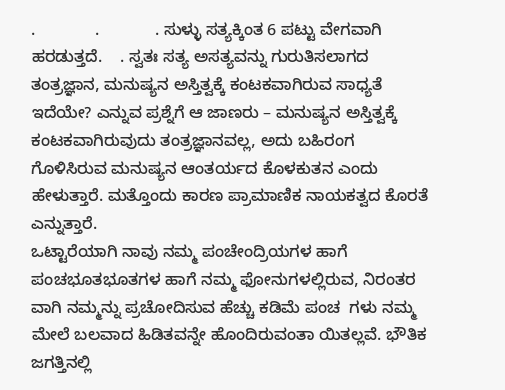.             .            . ಸುಳ್ಳು ಸತ್ಯಕ್ಕಿಂತ 6 ಪಟ್ಟು ವೇಗವಾಗಿ ಹರಡುತ್ತದೆ.    . ಸ್ವತಃ ಸತ್ಯ ಅಸತ್ಯವನ್ನು ಗುರುತಿಸಲಾಗದ ತಂತ್ರಜ್ಞಾನ, ಮನುಷ್ಯನ ಅಸ್ತಿತ್ವಕ್ಕೆ ಕಂಟಕವಾಗಿರುವ ಸಾಧ್ಯತೆ ಇದೆಯೇ? ಎನ್ನುವ ಪ್ರಶ್ನೆಗೆ ಆ ಜಾಣರು – ಮನುಷ್ಯನ ಅಸ್ತಿತ್ವಕ್ಕೆ ಕಂಟಕವಾಗಿರುವುದು ತಂತ್ರಜ್ಞಾನವಲ್ಲ, ಅದು ಬಹಿರಂಗ ಗೊಳಿಸಿರುವ ಮನುಷ್ಯನ ಆಂತರ್ಯದ ಕೊಳಕುತನ ಎಂದು ಹೇಳುತ್ತಾರೆ. ಮತ್ತೊಂದು ಕಾರಣ ಪ್ರಾಮಾಣಿಕ ನಾಯಕತ್ವದ ಕೊರತೆ ಎನ್ನುತ್ತಾರೆ.
ಒಟ್ಟಾರೆಯಾಗಿ ನಾವು ನಮ್ಮ ಪಂಚೇಂದ್ರಿಯಗಳ ಹಾಗೆ ಪಂಚಭೂತಭೂತಗಳ ಹಾಗೆ ನಮ್ಮ ಫೋನುಗಳಲ್ಲಿರುವ, ನಿರಂತರ  ವಾಗಿ ನಮ್ಮನ್ನು ಪ್ರಚೋದಿಸುವ ಹೆಚ್ಚು ಕಡಿಮೆ ಪಂಚ  ಗಳು ನಮ್ಮ ಮೇಲೆ ಬಲವಾದ ಹಿಡಿತವನ್ನೇ ಹೊಂದಿರುವಂತಾ ಯಿತಲ್ಲವೆ. ಭೌತಿಕ ಜಗತ್ತಿನಲ್ಲಿ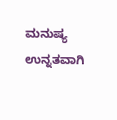ಮನುಷ್ಯ ಉನ್ನತವಾಗಿ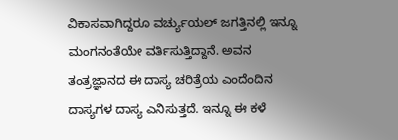ವಿಕಾಸವಾಗಿದ್ದರೂ ವರ್ಚ್ಯುಯಲ್ ಜಗತ್ತಿನಲ್ಲಿ ಇನ್ನೂ ಮಂಗನಂತೆಯೇ ವರ್ತಿಸುತ್ತಿದ್ದಾನೆ. ಅವನ ತಂತ್ರಜ್ಞಾನದ ಈ ದಾಸ್ಯ ಚರಿತ್ರೆಯ ಎಂದೆಂದಿನ ದಾಸ್ಯಗಳ ದಾಸ್ಯ ಎನಿಸುತ್ತದೆ. ಇನ್ನೂ ಈ ಕಳೆ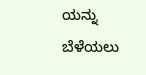ಯನ್ನು ಬೆಳೆಯಲು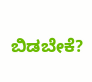ಬಿಡಬೇಕೆ?